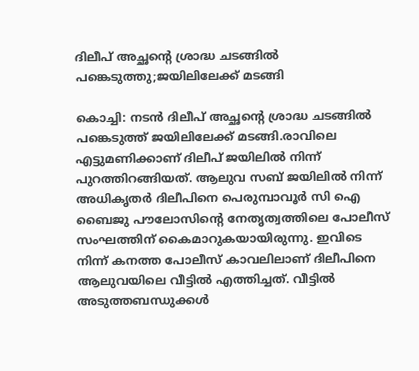ദിലീപ് അച്ഛന്റെ ശ്രാദ്ധ ചടങ്ങില്‍ പങ്കെടുത്തു;ജയിലിലേക്ക് മടങ്ങി

കൊച്ചി: നടന്‍ ദിലീപ് അച്ഛന്റെ ശ്രാദ്ധ ചടങ്ങില്‍ പങ്കെടുത്ത് ജയിലിലേക്ക് മടങ്ങി.രാവിലെ എട്ടുമണിക്കാണ് ദിലീപ് ജയിലില്‍ നിന്ന് പുറത്തിറങ്ങിയത്. ആലുവ സബ് ജയിലില്‍ നിന്ന് അധികൃതര്‍ ദിലീപിനെ പെരുമ്പാവൂര്‍ സി ഐ ബൈജു പൗലോസിന്റെ നേതൃത്വത്തിലെ പോലീസ് സംഘത്തിന് കൈമാറുകയായിരുന്നു. ഇവിടെ നിന്ന് കനത്ത പോലീസ് കാവലിലാണ് ദിലീപിനെ ആലുവയിലെ വീട്ടില്‍ എത്തിച്ചത്. വീട്ടില്‍ അടുത്തബന്ധുക്കള്‍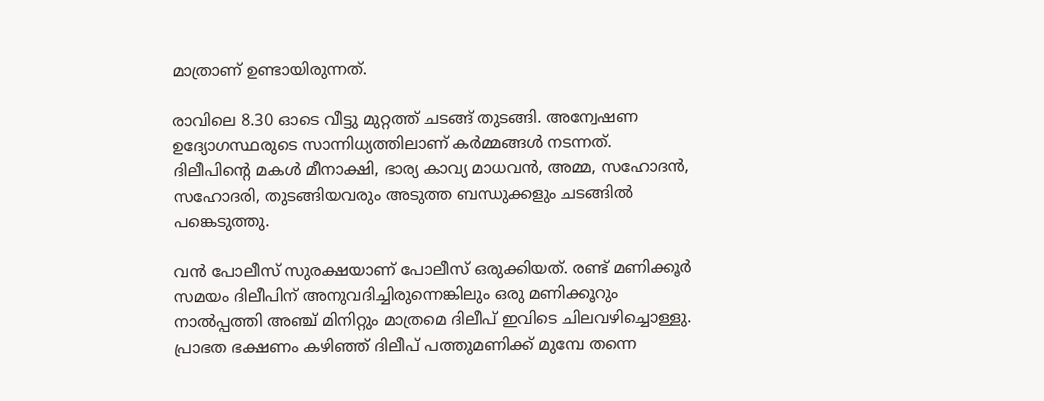മാത്രാണ് ഉണ്ടായിരുന്നത്.

രാവിലെ 8.30 ഓടെ വീട്ടു മുറ്റത്ത് ചടങ്ങ് തുടങ്ങി. അന്വേഷണ ഉദ്യോഗസ്ഥരുടെ സാന്നിധ്യത്തിലാണ് കര്‍മ്മങ്ങള്‍ നടന്നത്. ദിലീപിന്റെ മകള്‍ മീനാക്ഷി, ഭാര്യ കാവ്യ മാധവന്‍, അമ്മ, സഹോദന്‍, സഹോദരി, തുടങ്ങിയവരും അടുത്ത ബന്ധുക്കളും ചടങ്ങില്‍ പങ്കെടുത്തു.

വന്‍ പോലീസ് സുരക്ഷയാണ് പോലീസ് ഒരുക്കിയത്. രണ്ട് മണിക്കൂര്‍ സമയം ദിലീപിന് അനുവദിച്ചിരുന്നെങ്കിലും ഒരു മണിക്കൂറും നാല്‍പ്പത്തി അഞ്ച് മിനിറ്റും മാത്രമെ ദിലീപ് ഇവിടെ ചിലവഴിച്ചൊള്ളു. പ്രാഭത ഭക്ഷണം കഴിഞ്ഞ് ദിലീപ് പത്തുമണിക്ക് മുമ്പേ തന്നെ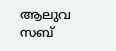ആലുവ സബ്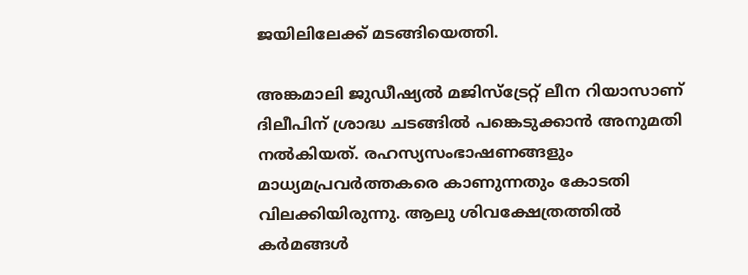ജയിലിലേക്ക് മടങ്ങിയെത്തി.

അങ്കമാലി ജുഡീഷ്യല്‍ മജിസ്‌ട്രേറ്റ് ലീന റിയാസാണ് ദിലീപിന് ശ്രാദ്ധ ചടങ്ങില്‍ പങ്കെടുക്കാന്‍ അനുമതി നല്‍കിയത്. രഹസ്യസംഭാഷണങ്ങളും മാധ്യമപ്രവര്‍ത്തകരെ കാണുന്നതും കോടതി വിലക്കിയിരുന്നു. ആലു ശിവക്ഷേത്രത്തില്‍ കര്‍മങ്ങള്‍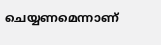ചെയ്യണമെന്നാണ്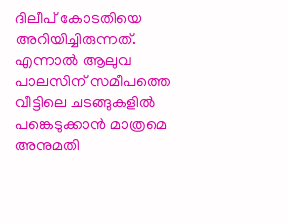ദിലീപ് കോടതിയെ അറിയിച്ചിരുന്നത്. എന്നാല്‍ ആലുവ പാലസിന് സമീപത്തെ വീട്ടിലെ ചടങ്ങുകളില്‍ പങ്കെടുക്കാന്‍ മാത്രമെ അനുമതി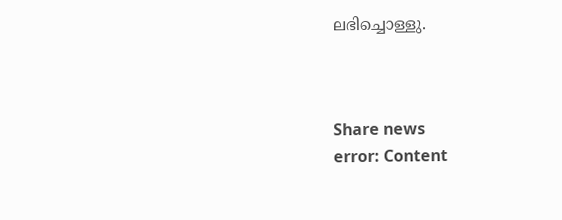ലഭിച്ചൊള്ളു.



Share news
error: Content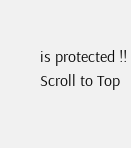is protected !!
Scroll to Top